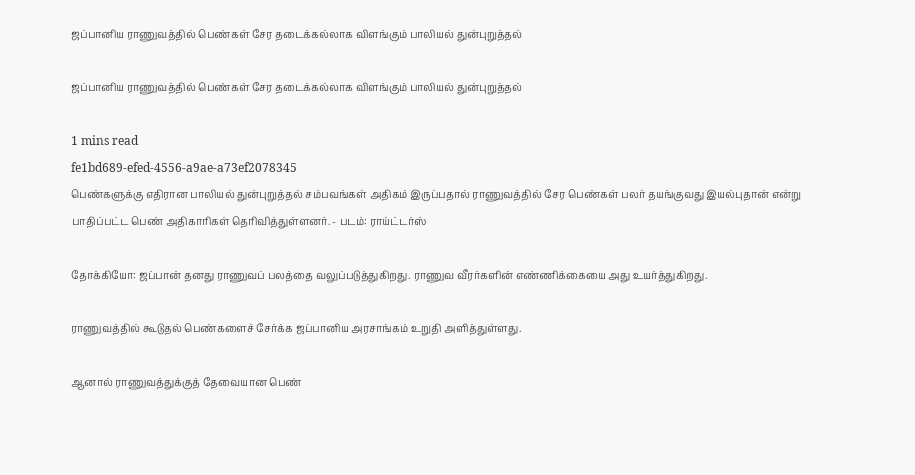ஜப்பானிய ராணுவத்தில் பெண்கள் சேர தடைக்கல்லாக விளங்கும் பாலியல் துன்புறுத்தல்

ஜப்பானிய ராணுவத்தில் பெண்கள் சேர தடைக்கல்லாக விளங்கும் பாலியல் துன்புறுத்தல்

1 mins read
fe1bd689-efed-4556-a9ae-a73ef2078345
பெண்களுக்கு எதிரான பாலியல் துன்புறுத்தல் சம்பவங்கள் அதிகம் இருப்பதால் ராணுவத்தில் சேர பெண்கள் பலர் தயங்குவது இயல்புதான் என்று பாதிப்பட்ட பெண் அதிகாரிகள் தெரிவித்துள்ளனர். - படம்: ராய்ட்டர்ஸ்

தோக்கியோ: ஜப்பான் தனது ராணுவப் பலத்தை வலுப்படுத்துகிறது. ராணுவ வீரர்களின் எண்ணிக்கையை அது உயர்த்துகிறது.

ராணுவத்தில் கூடுதல் பெண்களைச் சேர்க்க ஜப்பானிய அரசாங்கம் உறுதி அளித்துள்ளது.

ஆனால் ராணுவத்துக்குத் தேவையான பெண்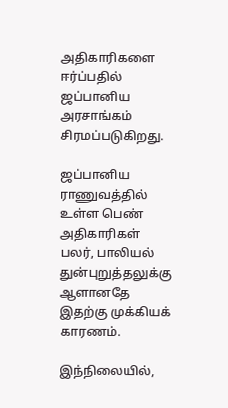அதிகாரிகளை ஈர்ப்பதில் ஜப்பானிய அரசாங்கம் சிரமப்படுகிறது.

ஜப்பானிய ராணுவத்தில் உள்ள பெண் அதிகாரிகள் பலர், பாலியல் துன்புறுத்தலுக்கு ஆளானதே இதற்கு முக்கியக் காரணம்.

இந்நிலையில்,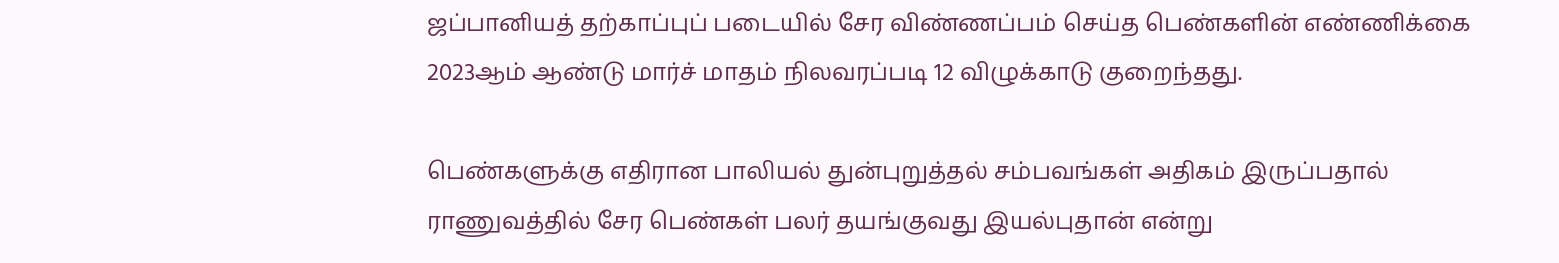ஜப்பானியத் தற்காப்புப் படையில் சேர விண்ணப்பம் செய்த பெண்களின் எண்ணிக்கை 2023ஆம் ஆண்டு மார்ச் மாதம் நிலவரப்படி 12 விழுக்காடு குறைந்தது.

பெண்களுக்கு எதிரான பாலியல் துன்புறுத்தல் சம்பவங்கள் அதிகம் இருப்பதால் ராணுவத்தில் சேர பெண்கள் பலர் தயங்குவது இயல்புதான் என்று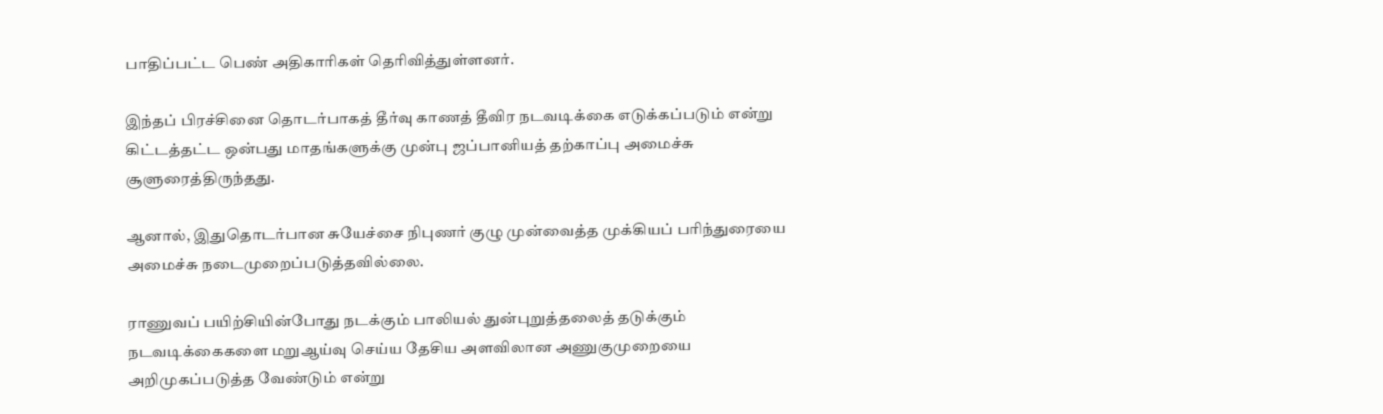பாதிப்பட்ட பெண் அதிகாரிகள் தெரிவித்துள்ளனர்.

இந்தப் பிரச்சினை தொடர்பாகத் தீர்வு காணத் தீவிர நடவடிக்கை எடுக்கப்படும் என்று கிட்டத்தட்ட ஒன்பது மாதங்களுக்கு முன்பு ஜப்பானியத் தற்காப்பு அமைச்சு சூளுரைத்திருந்தது.

ஆனால், இதுதொடர்பான சுயேச்சை நிபுணர் குழு முன்வைத்த முக்கியப் பரிந்துரையை அமைச்சு நடைமுறைப்படுத்தவில்லை.

ராணுவப் பயிற்சியின்போது நடக்கும் பாலியல் துன்புறுத்தலைத் தடுக்கும் நடவடிக்கைகளை மறுஆய்வு செய்ய தேசிய அளவிலான அணுகுமுறையை அறிமுகப்படுத்த வேண்டும் என்று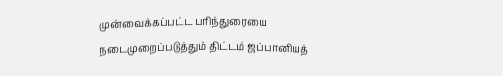முன்வைக்கப்பட்ட பரிந்துரையை நடைமுறைப்படுத்தும் திட்டம் ஜப்பானியத்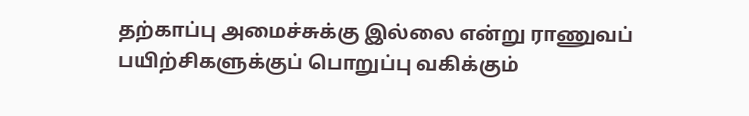தற்காப்பு அமைச்சுக்கு இல்லை என்று ராணுவப் பயிற்சிகளுக்குப் பொறுப்பு வகிக்கும்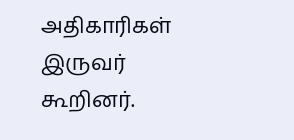அதிகாரிகள் இருவர் கூறினர்.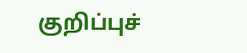குறிப்புச்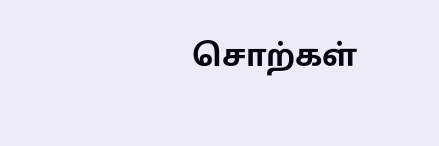சொற்கள்